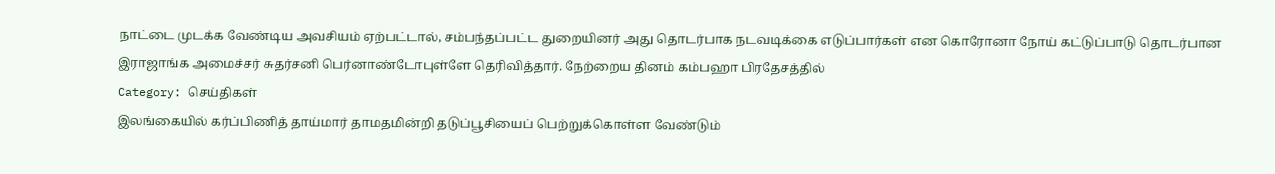நாட்டை முடக்க வேண்டிய அவசியம் ஏற்பட்டால், சம்பந்தப்பட்ட துறையினர் அது தொடர்பாக நடவடிக்கை எடுப்பார்கள் என கொரோனா நோய் கட்டுப்பாடு தொடர்பான இராஜாங்க அமைச்சர் சுதர்சனி பெர்னாண்டோபுள்ளே தெரிவித்தார். நேற்றைய தினம் கம்பஹா பிரதேசத்தில்
Category: செய்திகள்
இலங்கையில் கர்ப்பிணித் தாய்மார் தாமதமின்றி தடுப்பூசியைப் பெற்றுக்கொள்ள வேண்டும்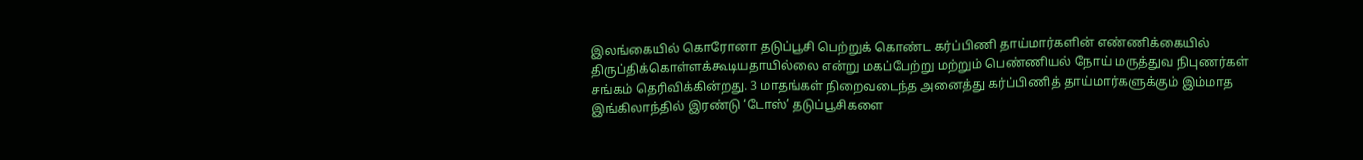இலங்கையில் கொரோனா தடுப்பூசி பெற்றுக் கொண்ட கர்ப்பிணி தாய்மார்களின் எண்ணிக்கையில் திருப்திக்கொள்ளக்கூடியதாயில்லை என்று மகப்பேற்று மற்றும் பெண்ணியல் நோய் மருத்துவ நிபுணர்கள் சங்கம் தெரிவிக்கின்றது. 3 மாதங்கள் நிறைவடைந்த அனைத்து கர்ப்பிணித் தாய்மார்களுக்கும் இம்மாத
இங்கிலாந்தில் இரண்டு ‘டோஸ்’ தடுப்பூசிகளை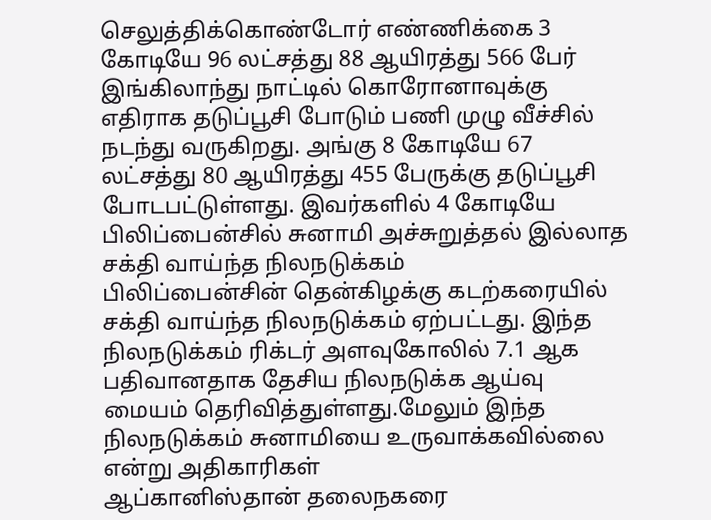செலுத்திக்கொண்டோர் எண்ணிக்கை 3 கோடியே 96 லட்சத்து 88 ஆயிரத்து 566 பேர்
இங்கிலாந்து நாட்டில் கொரோனாவுக்கு எதிராக தடுப்பூசி போடும் பணி முழு வீச்சில் நடந்து வருகிறது. அங்கு 8 கோடியே 67 லட்சத்து 80 ஆயிரத்து 455 பேருக்கு தடுப்பூசி போடபட்டுள்ளது. இவர்களில் 4 கோடியே
பிலிப்பைன்சில் சுனாமி அச்சுறுத்தல் இல்லாத சக்தி வாய்ந்த நிலநடுக்கம்
பிலிப்பைன்சின் தென்கிழக்கு கடற்கரையில் சக்தி வாய்ந்த நிலநடுக்கம் ஏற்பட்டது. இந்த நிலநடுக்கம் ரிக்டர் அளவுகோலில் 7.1 ஆக பதிவானதாக தேசிய நிலநடுக்க ஆய்வு மையம் தெரிவித்துள்ளது.மேலும் இந்த நிலநடுக்கம் சுனாமியை உருவாக்கவில்லை என்று அதிகாரிகள்
ஆப்கானிஸ்தான் தலைநகரை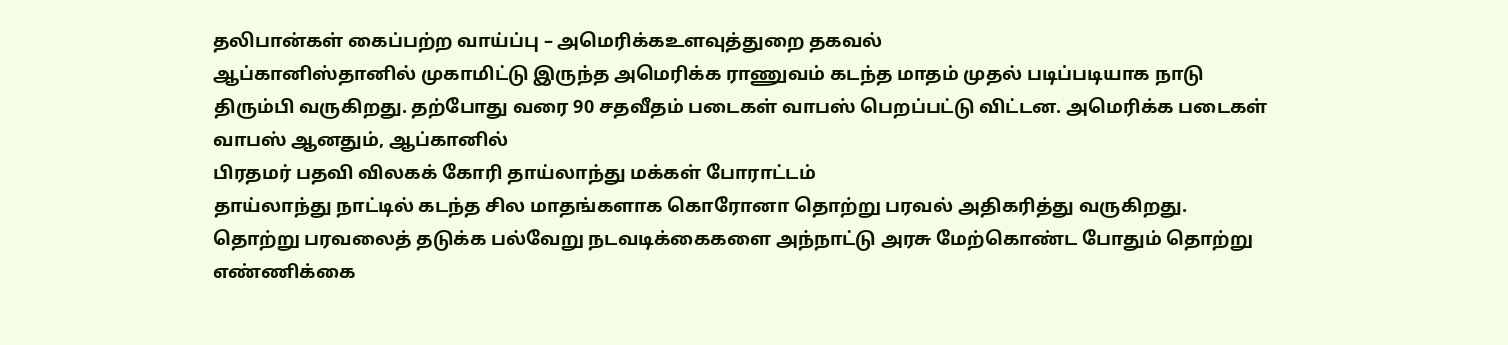தலிபான்கள் கைப்பற்ற வாய்ப்பு – அமெரிக்கஉளவுத்துறை தகவல்
ஆப்கானிஸ்தானில் முகாமிட்டு இருந்த அமெரிக்க ராணுவம் கடந்த மாதம் முதல் படிப்படியாக நாடு திரும்பி வருகிறது. தற்போது வரை 90 சதவீதம் படைகள் வாபஸ் பெறப்பட்டு விட்டன. அமெரிக்க படைகள் வாபஸ் ஆனதும், ஆப்கானில்
பிரதமர் பதவி விலகக் கோரி தாய்லாந்து மக்கள் போராட்டம்
தாய்லாந்து நாட்டில் கடந்த சில மாதங்களாக கொரோனா தொற்று பரவல் அதிகரித்து வருகிறது. தொற்று பரவலைத் தடுக்க பல்வேறு நடவடிக்கைகளை அந்நாட்டு அரசு மேற்கொண்ட போதும் தொற்று எண்ணிக்கை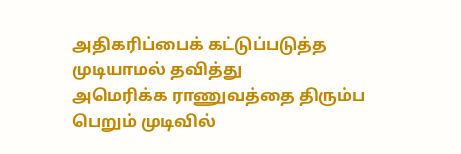அதிகரிப்பைக் கட்டுப்படுத்த முடியாமல் தவித்து
அமெரிக்க ராணுவத்தை திரும்ப பெறும் முடிவில்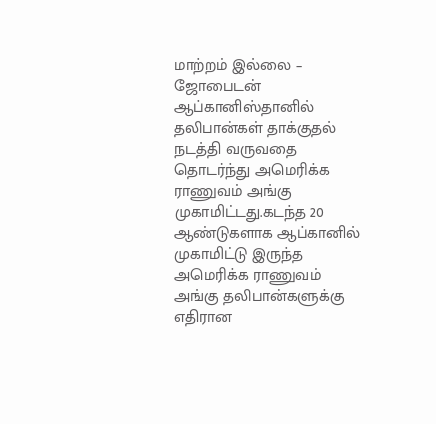மாற்றம் இல்லை – ஜோபைடன்
ஆப்கானிஸ்தானில் தலிபான்கள் தாக்குதல் நடத்தி வருவதை தொடர்ந்து அமெரிக்க ராணுவம் அங்கு முகாமிட்டது.கடந்த 20 ஆண்டுகளாக ஆப்கானில் முகாமிட்டு இருந்த அமெரிக்க ராணுவம் அங்கு தலிபான்களுக்கு எதிரான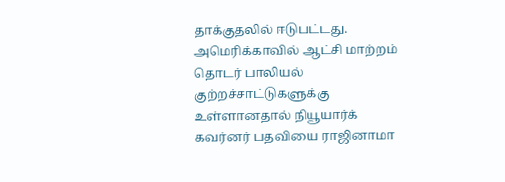தாக்குதலில் ஈடுபட்டது. அமெரிக்காவில் ஆட்சி மாற்றம்
தொடர் பாலியல் குற்றச்சாட்டுகளுக்கு உள்ளானதால் நியூயார்க் கவர்னர் பதவியை ராஜினாமா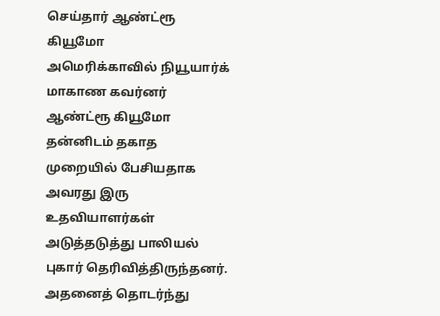செய்தார் ஆண்ட்ரூ கியூமோ
அமெரிக்காவில் நியூயார்க் மாகாண கவர்னர் ஆண்ட்ரூ கியூமோ தன்னிடம் தகாத முறையில் பேசியதாக அவரது இரு உதவியாளர்கள் அடுத்தடுத்து பாலியல் புகார் தெரிவித்திருந்தனர். அதனைத் தொடர்ந்து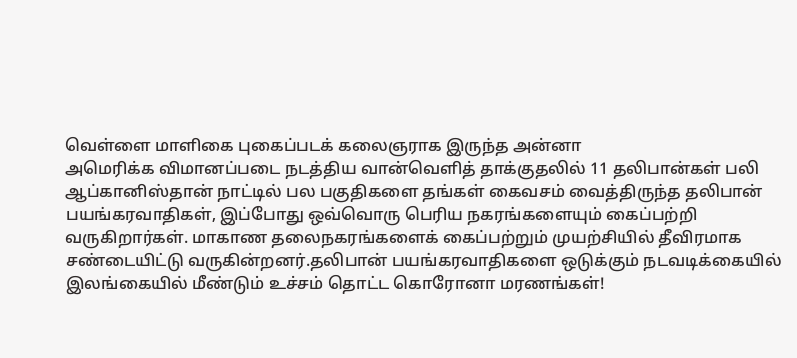வெள்ளை மாளிகை புகைப்படக் கலைஞராக இருந்த அன்னா
அமெரிக்க விமானப்படை நடத்திய வான்வெளித் தாக்குதலில் 11 தலிபான்கள் பலி
ஆப்கானிஸ்தான் நாட்டில் பல பகுதிகளை தங்கள் கைவசம் வைத்திருந்த தலிபான் பயங்கரவாதிகள், இப்போது ஒவ்வொரு பெரிய நகரங்களையும் கைப்பற்றி வருகிறார்கள். மாகாண தலைநகரங்களைக் கைப்பற்றும் முயற்சியில் தீவிரமாக சண்டையிட்டு வருகின்றனர்.தலிபான் பயங்கரவாதிகளை ஒடுக்கும் நடவடிக்கையில்
இலங்கையில் மீண்டும் உச்சம் தொட்ட கொரோனா மரணங்கள்!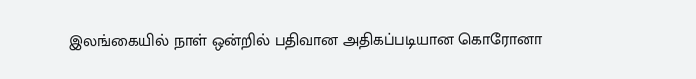இலங்கையில் நாள் ஒன்றில் பதிவான அதிகப்படியான கொரோனா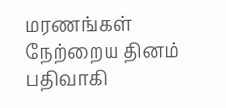மரணங்கள் நேற்றைய தினம் பதிவாகி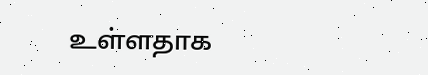உள்ளதாக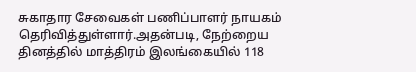சுகாதார சேவைகள் பணிப்பாளர் நாயகம் தெரிவித்துள்ளார்.அதன்படி, நேற்றைய தினத்தில் மாத்திரம் இலங்கையில் 118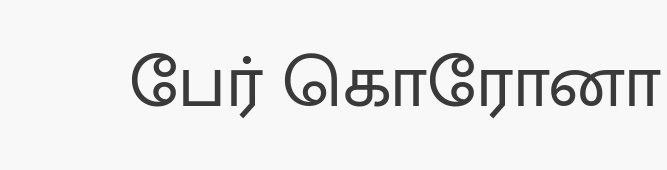பேர் கொரோனா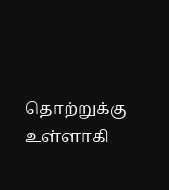தொற்றுக்கு உள்ளாகி